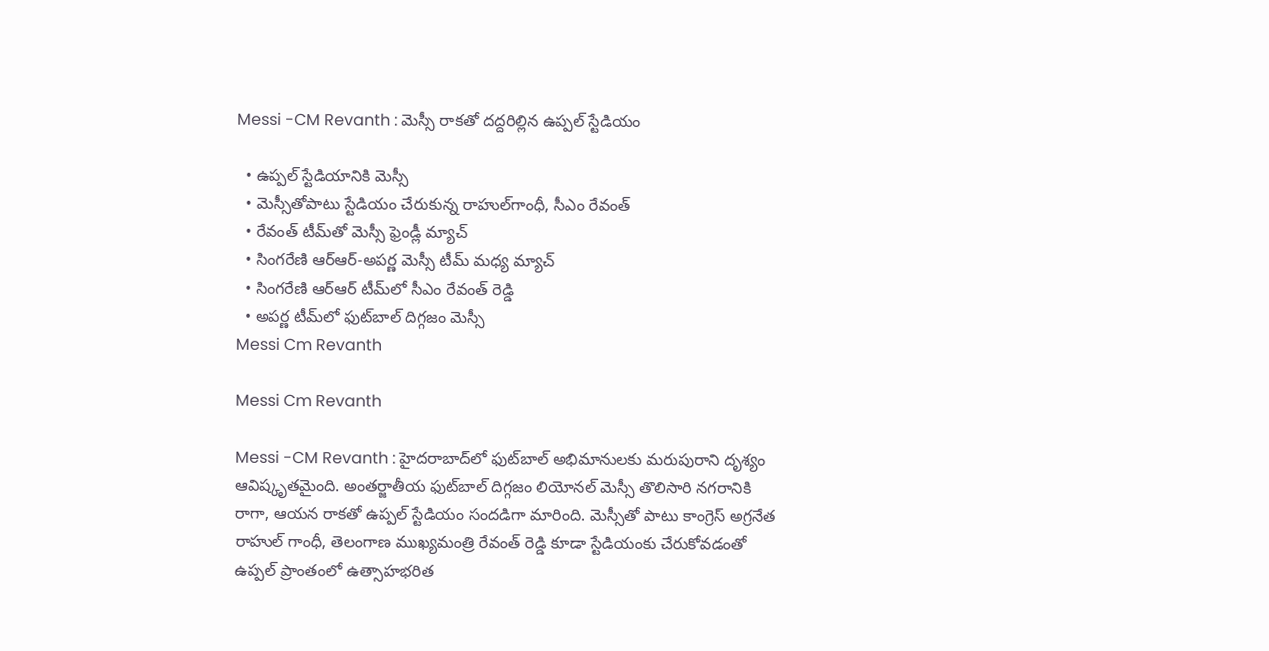Messi -CM Revanth : మెస్సీ రాకతో దద్దరిల్లిన ఉప్పల్ స్టేడియం

  • ఉప్పల్‌ స్టేడియానికి మెస్సీ
  • మెస్సీతోపాటు స్టేడియం చేరుకున్న రాహుల్‌గాంధీ, సీఎం రేవంత్‌
  • రేవంత్‌ టీమ్‌తో మెస్సీ ఫ్రెండ్లీ మ్యాచ్‌
  • సింగరేణి ఆర్‌ఆర్‌-అపర్ణ మెస్సీ టీమ్‌ మధ్య మ్యాచ్‌
  • సింగరేణి ఆర్‌ఆర్‌ టీమ్‌లో సీఎం రేవంత్‌ రెడ్డి
  • అపర్ణ టీమ్‌లో ఫుట్‌బాల్‌ దిగ్గజం మెస్సీ
Messi Cm Revanth

Messi Cm Revanth

Messi -CM Revanth : హైదరాబాద్‌లో ఫుట్‌బాల్ అభిమానులకు మరుపురాని దృశ్యం ఆవిష్కృతమైంది. అంతర్జాతీయ ఫుట్‌బాల్ దిగ్గజం లియోనల్ మెస్సీ తొలిసారి నగరానికి రాగా, ఆయన రాకతో ఉప్పల్ స్టేడియం సందడిగా మారింది. మెస్సీతో పాటు కాంగ్రెస్ అగ్రనేత రాహుల్ గాంధీ, తెలంగాణ ముఖ్యమంత్రి రేవంత్ రెడ్డి కూడా స్టేడియంకు చేరుకోవడంతో ఉప్పల్ ప్రాంతంలో ఉత్సాహభరిత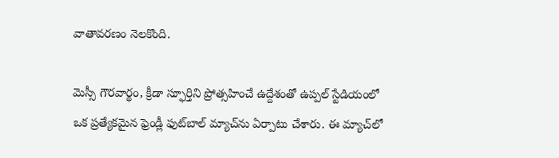వాతావరణం నెలకొంది.

మెస్సీ గౌరవార్థం, క్రీడా స్ఫూర్తిని ప్రోత్సహించే ఉద్దేశంతో ఉప్పల్ స్టేడియంలో ఒక ప్రత్యేకమైన ఫ్రెండ్లీ ఫుట్‌బాల్ మ్యాచ్‌ను ఏర్పాటు చేశారు. ఈ మ్యాచ్‌లో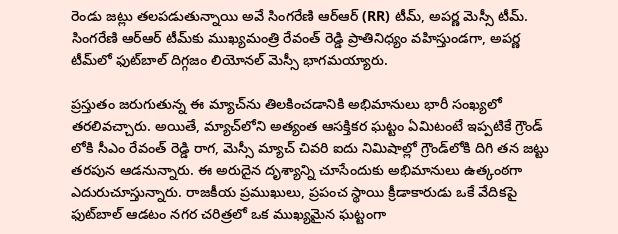రెండు జట్లు తలపడుతున్నాయి అవే సింగరేణి ఆర్‌ఆర్‌ (RR) టీమ్, అపర్ణ మెస్సీ టీమ్. సింగరేణి ఆర్‌ఆర్‌ టీమ్‌కు ముఖ్యమంత్రి రేవంత్ రెడ్డి ప్రాతినిధ్యం వహిస్తుండగా, అపర్ణ టీమ్‌లో ఫుట్‌బాల్ దిగ్గజం లియోనల్ మెస్సీ భాగమయ్యారు.

ప్రస్తుతం జరుగుతున్న ఈ మ్యాచ్‌ను తిలకించడానికి అభిమానులు భారీ సంఖ్యలో తరలివచ్చారు. అయితే, మ్యాచ్‌లోని అత్యంత ఆసక్తికర ఘట్టం ఏమిటంటే ఇప్పటికే గ్రౌండ్ లోకి సీఎం రేవంత్ రెడ్డి రాగ, మెస్సీ మ్యాచ్ చివరి ఐదు నిమిషాల్లో గ్రౌండ్‌లోకి దిగి తన జట్టు తరపున ఆడనున్నారు. ఈ అరుదైన దృశ్యాన్ని చూసేందుకు అభిమానులు ఉత్కంఠగా ఎదురుచూస్తున్నారు. రాజకీయ ప్రముఖులు, ప్రపంచ స్థాయి క్రీడాకారుడు ఒకే వేదికపై ఫుట్‌బాల్ ఆడటం నగర చరిత్రలో ఒక ముఖ్యమైన ఘట్టంగా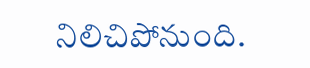నిలిచిపోనుంది.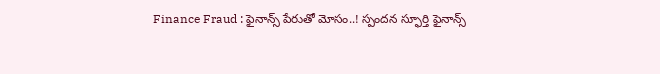Finance Fraud : ఫైనాన్స్ పేరుతో మోసం..! స్పందన స్ఫూర్తి ఫైనాన్స్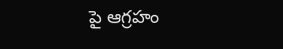పై ఆగ్రహం